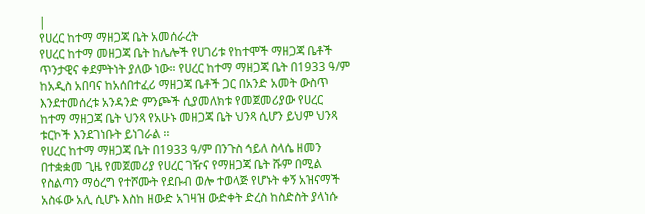|
የሀረር ከተማ ማዘጋጃ ቤት አመሰራረት
የሀረር ከተማ መዘጋጃ ቤት ከሌሎች የሀገሪቱ የከተሞች ማዘጋጃ ቤቶች ጥንታዊና ቀደምትነት ያለው ነው። የሀረር ከተማ ማዘጋጃ ቤት በ1933 ዓ/ም ከአዲስ አበባና ከአሰበተፈሪ ማዘጋጃ ቤቶች ጋር በአንድ አመት ውስጥ እንደተመሰረቱ አንዳንድ ምንጮች ሲያመለክቱ የመጀመሪያው የሀረር ከተማ ማዘጋጃ ቤት ህንጻ የአሁኑ መዘጋጃ ቤት ህንጻ ሲሆን ይህም ህንጻ ቱርኮች እንደገነቡት ይነገራል ፡፡
የሀረር ከተማ ማዘጋጃ ቤት በ1933 ዓ/ም በንጉስ ኅይለ ስላሴ ዘመን በተቋቋመ ጊዜ የመጀመሪያ የሀረር ገዥና የማዘጋጃ ቤት ሹም በሚል የስልጣን ማዕረግ የተሾሙት የደቡብ ወሎ ተወላጅ የሆኑት ቀኝ አዝናማች አስፋው አሊ ሲሆኑ እስከ ዘውድ አገዛዝ ውድቀት ድረስ ከስድስት ያላነሱ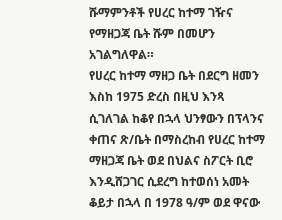ሹማምንቶች የሀረር ከተማ ገዥና የማዘጋጃ ቤት ሹም በመሆን አገልግለዋል።
የሀረር ከተማ ማዘጋ ቤት በደርግ ዘመን እስከ 1975 ድረስ በዚህ እንጻ ሲገለገል ከቆየ በኋላ ህንፃውን በፕላንና ቀጠና ጽ/ቤት በማስረከብ የሀረር ከተማ ማዘጋጃ ቤት ወደ በህልና ስፖርት ቢሮ እንዲሸጋገር ሲደረግ ከተወሰነ አመት ቆይታ በኋላ በ 1978 ዓ/ም ወደ ዋናው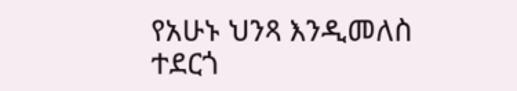የአሁኑ ህንጻ እንዲመለስ ተደርጎ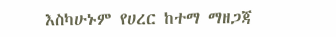እስካሁኑም የሀረር ከተማ ማዘጋጃ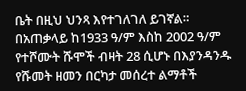ቤት በዚህ ህንጻ እየተገለገለ ይገኛል።
በአጠቃላይ ከ1933 ዓ/ም እስከ 2002 ዓ/ም የተሾሙት ሹሞች ብዛት 28 ሲሆኑ በእያንዳንዱ የሹመት ዘመን በርካታ መሰረተ ልማቶች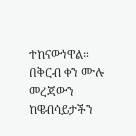ተከናውነዋል።
በቅርብ ቀን ሙሉ መረጃውን ከዌብሳይታችን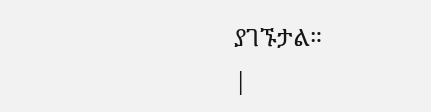ያገኙታል።
|